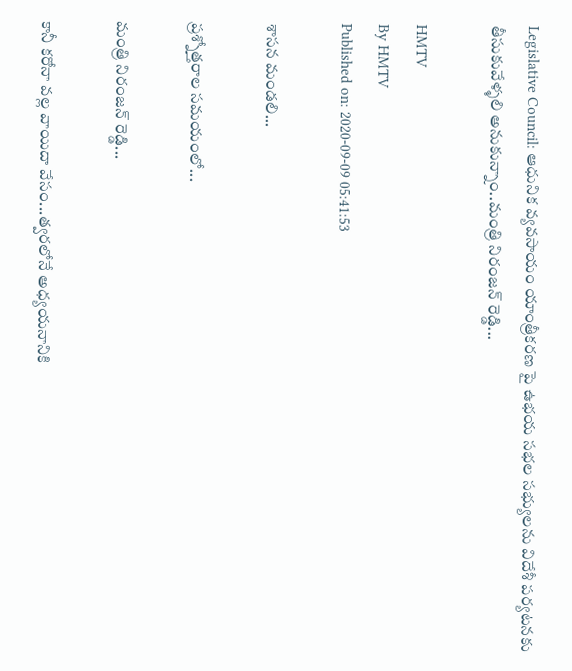Legislative Council: ఆధునిక వ్యవసాయం యాంత్రీకరణ పై ఉభయ సభల సభ్యులను విదేశీ పర్యటనకు తీసుకువేళ్ళలి అనుకున్నాం..మంత్రి నిరంజన్ రెడ్డి...

HMTV
By HMTV
Published on: 2020-09-09 05:41:53

శాసన మండలి...

ప్రశ్నోత్తరాల సమయంలో...

మంత్రి నిరంజన్ రెడ్డి...

కానీ కరోనా వల్ల వాయిదా వేసం...త్వరలోనే అధ్యయనానికి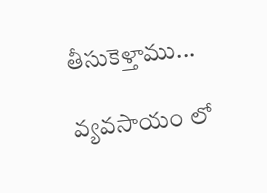తీసుకెళ్తాము...

వ్యవసాయం లో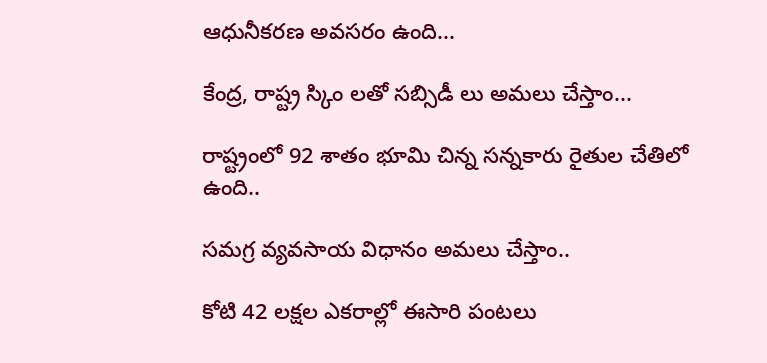ఆధునీకరణ అవసరం ఉంది...

కేంద్ర, రాష్ట్ర స్కిం లతో సబ్సిడీ లు అమలు చేస్తాం...

రాష్ట్రంలో 92 శాతం భూమి చిన్న సన్నకారు రైతుల చేతిలో ఉంది..

సమగ్ర వ్యవసాయ విధానం అమలు చేస్తాం..

కోటి 42 లక్షల ఎకరాల్లో ఈసారి పంటలు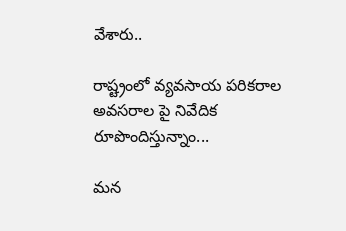వేశారు..

రాష్ట్రంలో వ్యవసాయ పరికరాల అవసరాల పై నివేదిక రూపొందిస్తున్నాం...

మన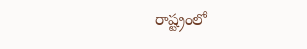రాష్ట్రంలో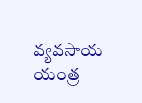వ్యవసాయ యంత్ర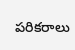పరికరాలు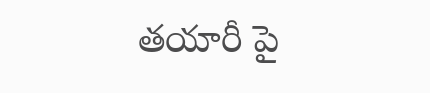తయారీ పై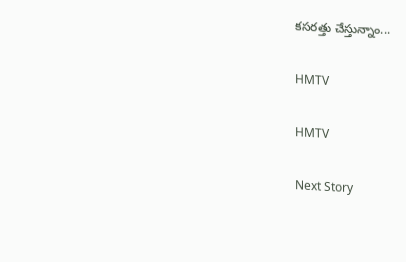కసరత్తు చేస్తున్నాం...

HMTV

HMTV

Next Story